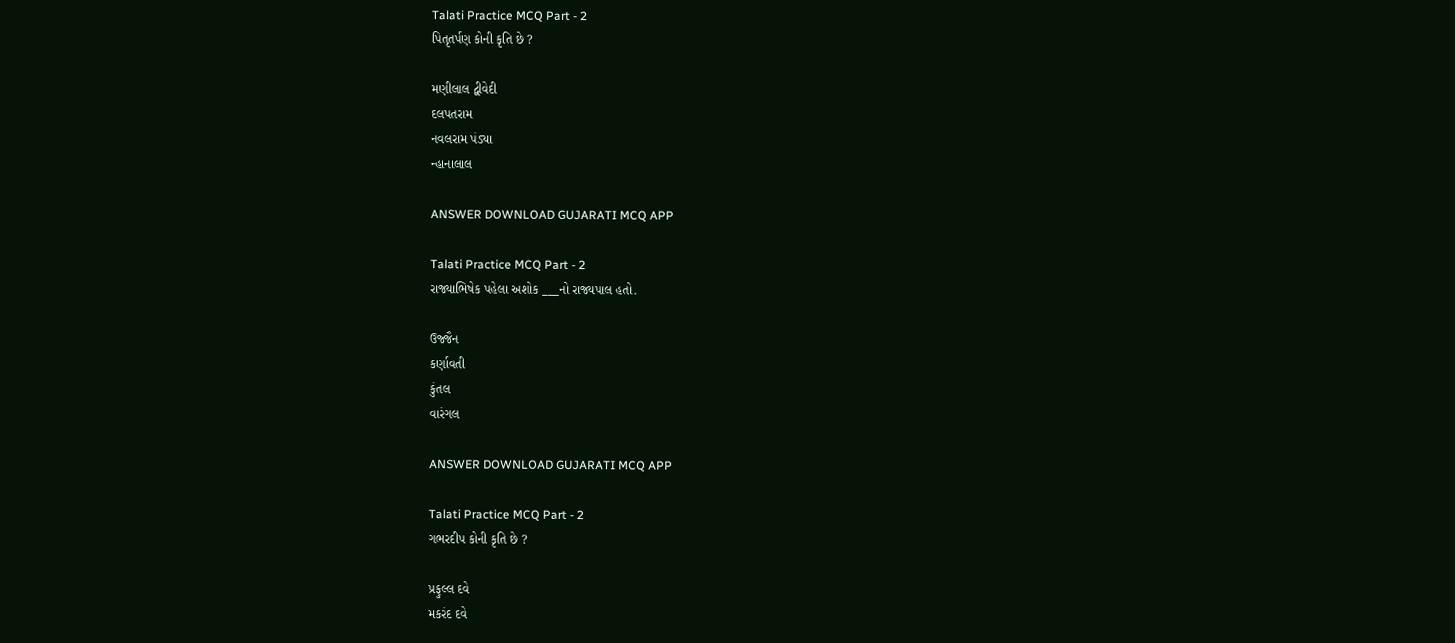Talati Practice MCQ Part - 2
પિતૃતર્પણ કોની કૃતિ છે ?

મણીલાલ દ્વીવેદી
દલપતરામ
નવલરામ પંડ્યા
ન્હાનાલાલ

ANSWER DOWNLOAD GUJARATI MCQ APP

Talati Practice MCQ Part - 2
રાજ્યાભિષેક પહેલા અશોક ___નો રાજ્યપાલ હતો.

ઉજ્જૈન
કર્ણાવતી
કુંતલ
વારંગલ

ANSWER DOWNLOAD GUJARATI MCQ APP

Talati Practice MCQ Part - 2
ગભરદીપ કોની કૃતિ છે ?

પ્રફુલ્લ દવે
મકરંદ દવે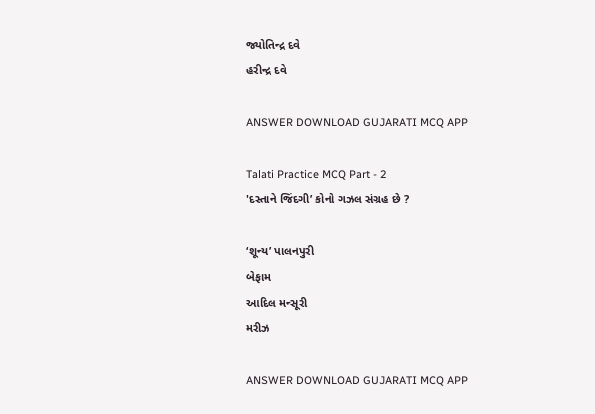જ્યોતિન્દ્ર દવે
હરીન્દ્ર દવે

ANSWER DOWNLOAD GUJARATI MCQ APP

Talati Practice MCQ Part - 2
'દસ્તાને જિંદગી’ કોનો ગઝલ સંગ્રહ છે ?

‘શૂન્ય’ પાલનપુરી
બેફામ
આદિલ મન્સૂરી
મરીઝ

ANSWER DOWNLOAD GUJARATI MCQ APP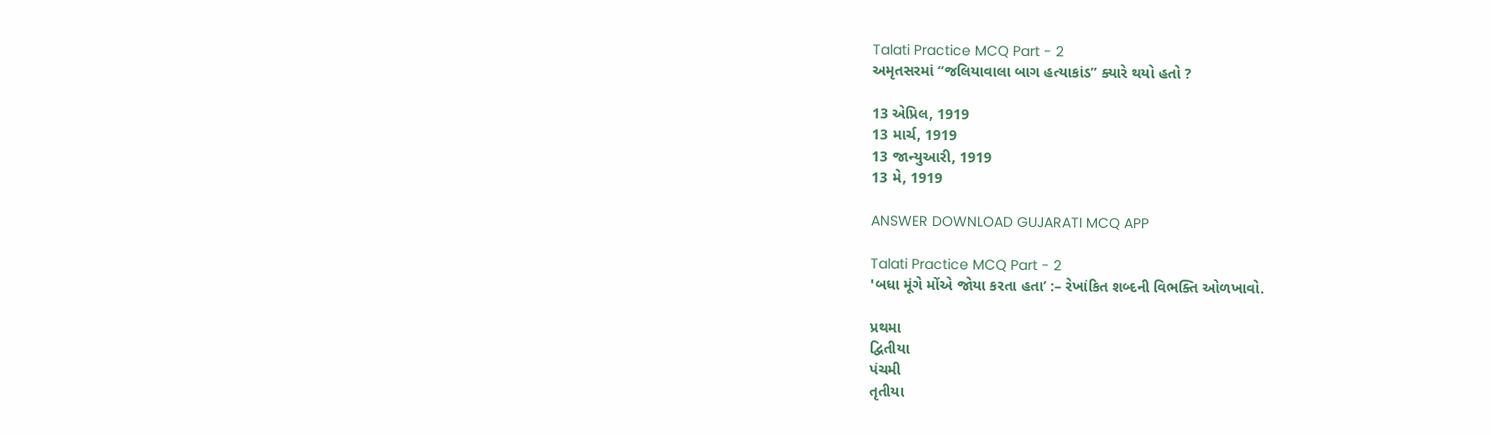Talati Practice MCQ Part - 2
અમૃતસરમાં “જલિયાવાલા બાગ હત્યાકાંડ” ક્યારે થયો હતો ?

13 એપ્રિલ, 1919
13 માર્ચ, 1919
13 જાન્યુઆરી, 1919
13 મે, 1919

ANSWER DOWNLOAD GUJARATI MCQ APP

Talati Practice MCQ Part - 2
'બધા મૂંગે મોંએ જોયા કરતા હતા’ :– રેખાંકિત શબ્દની વિભક્તિ ઓળખાવો.

પ્રથમા
દ્વિતીયા
પંચમી
તૃતીયા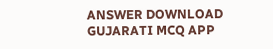ANSWER DOWNLOAD GUJARATI MCQ APP